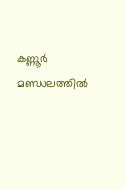കണ്ണൂർ മണ്ഡലത്തിൽ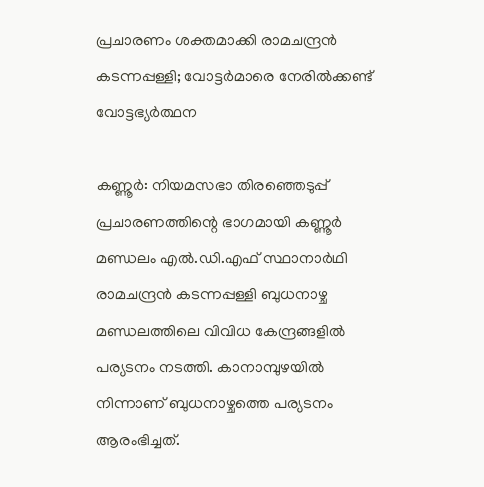പ്രചാരണം ശക്തമാക്കി രാമചന്ദ്രൻ കടന്നപ്പള്ളി; വോട്ടർമാരെ നേരിൽക്കണ്ട് വോട്ടഭ്യർത്ഥന

കണ്ണൂർ: നിയമസഭാ തിരഞ്ഞെടുപ്പ് പ്രചാരണത്തിന്റെ ഭാഗമായി കണ്ണൂർ മണ്ഡലം എൽ.ഡി.എഫ് സ്ഥാനാർഥി രാമചന്ദ്രൻ കടന്നപ്പള്ളി ബുധനാഴ്ച മണ്ഡലത്തിലെ വിവിധ കേന്ദ്രങ്ങളിൽ പര്യടനം നടത്തി. കാനാമ്പുഴയിൽ നിന്നാണ് ബുധനാഴ്ചത്തെ പര്യടനം ആരംഭിച്ചത്.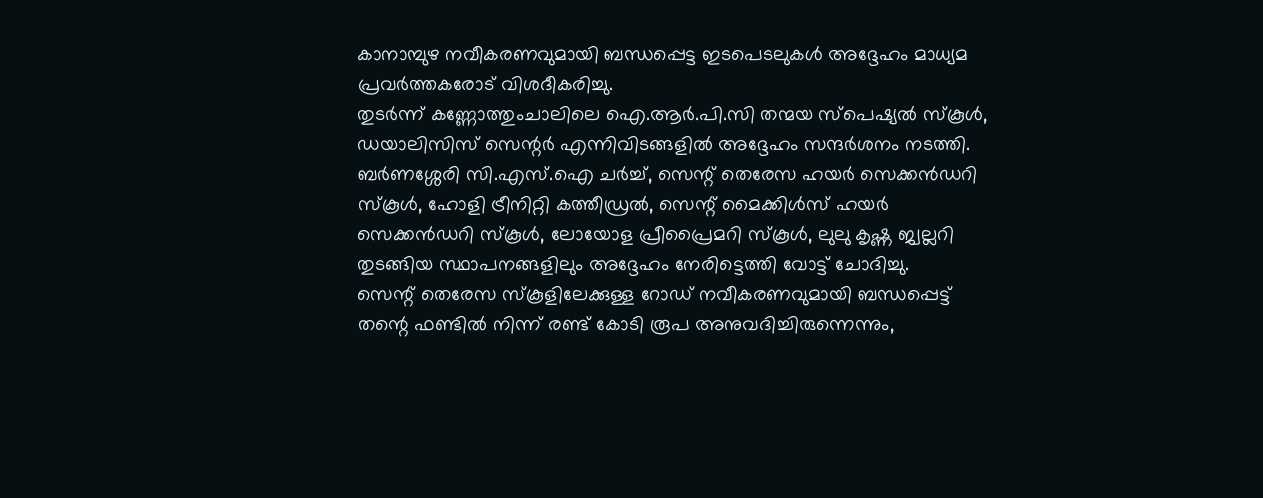കാനാമ്പുഴ നവീകരണവുമായി ബന്ധപ്പെട്ട ഇടപെടലുകൾ അദ്ദേഹം മാധ്യമ പ്രവർത്തകരോട് വിശദീകരിച്ചു.
തുടർന്ന് കണ്ണോത്തുംചാലിലെ ഐ.ആർ.പി.സി തന്മയ സ്പെഷ്യൽ സ്കൂൾ, ഡയാലിസിസ് സെന്റർ എന്നിവിടങ്ങളിൽ അദ്ദേഹം സന്ദർശനം നടത്തി. ബർണശ്ശേരി സി.എസ്.ഐ ചർച്ച്, സെന്റ് തെരേസ ഹയർ സെക്കൻഡറി സ്കൂൾ, ഹോളി ട്രീനിറ്റി കത്തീഡ്രൽ, സെന്റ് മൈക്കിൾസ് ഹയർ സെക്കൻഡറി സ്കൂൾ, ലോയോള പ്രീപ്രൈമറി സ്കൂൾ, ലുലു കൃഷ്ണ ജ്വല്ലറി തുടങ്ങിയ സ്ഥാപനങ്ങളിലും അദ്ദേഹം നേരിട്ടെത്തി വോട്ട് ചോദിച്ചു.
സെന്റ് തെരേസ സ്കൂളിലേക്കുള്ള റോഡ് നവീകരണവുമായി ബന്ധപ്പെട്ട് തന്റെ ഫണ്ടിൽ നിന്ന് രണ്ട് കോടി രൂപ അനുവദിച്ചിരുന്നെന്നും,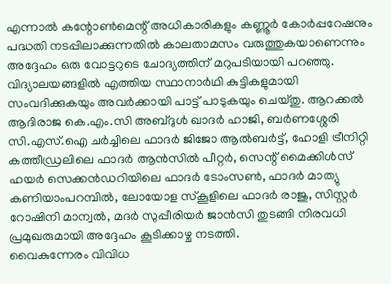എന്നാൽ കന്റോൺമെന്റ് അധികാരികളും കണ്ണൂർ കോർപ്പറേഷനും പദ്ധതി നടപ്പിലാക്കുന്നതിൽ കാലതാമസം വരുത്തുകയാണെന്നും അദ്ദേഹം ഒരു വോട്ടറുടെ ചോദ്യത്തിന് മറുപടിയായി പറഞ്ഞു.
വിദ്യാലയങ്ങളിൽ എത്തിയ സ്ഥാനാർഥി കുട്ടികളുമായി സംവദിക്കുകയും അവർക്കായി പാട്ട് പാടുകയും ചെയ്തു. ആറക്കൽ ആദിരാജ കെ.എം.സി അബ്ദുൾ ഖാദർ ഹാജി, ബർണശ്ശേരി സി.എസ്.ഐ ചർച്ചിലെ ഫാദർ ജിജോ ആൽബർട്ട്, ഹോളി ട്രീനിറ്റി കത്തീഡ്രലിലെ ഫാദർ ആൻസിൽ പീറ്റർ, സെന്റ് മൈക്കിൾസ് ഹയർ സെക്കൻഡറിയിലെ ഫാദർ ടോംസൺ, ഫാദർ മാത്യു കണിയാംപറമ്പിൽ, ലോയോള സ്കൂളിലെ ഫാദർ രാജു, സിസ്റ്റർ റോഷിനി മാന്വൽ, മദർ സുപ്പീരിയർ ജാൻസി തുടങ്ങി നിരവധി പ്രമുഖരുമായി അദ്ദേഹം കൂടിക്കാഴ്ച നടത്തി.
വൈകുന്നേരം വിവിധ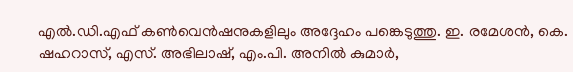എൽ.ഡി.എഫ് കൺവെൻഷനുകളിലും അദ്ദേഹം പങ്കെടുത്തു. ഇ. രമേശൻ, കെ. ഷഹറാസ്, എസ്. അഭിലാഷ്, എം.പി. അനിൽ കുമാർ,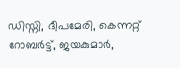ഡിസ്നി, ദീപമേരി, കെന്നറ്റ് റോബർട്ട്, ജയകുമാർ,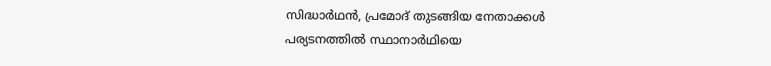സിദ്ധാർഥൻ, പ്രമോദ് തുടങ്ങിയ നേതാക്കൾ പര്യടനത്തിൽ സ്ഥാനാർഥിയെ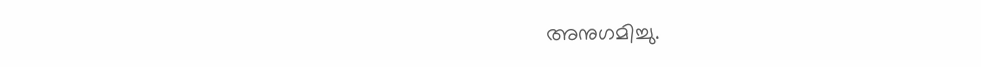അനുഗമിച്ചു.